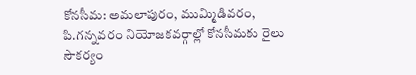కోనసీమ: అమలాపురం, ముమ్మిడివరం, పి.గన్నవరం నియోజకవర్గాల్లో కోనసీమకు రైలు సౌకర్యం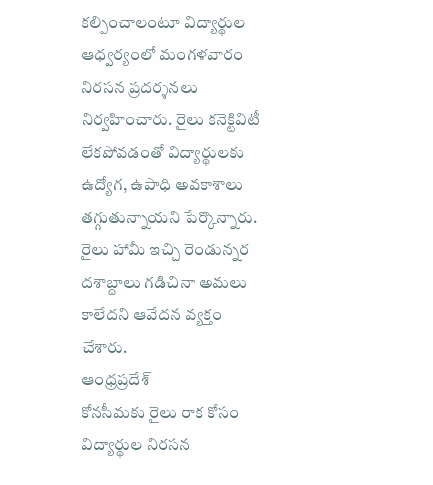కల్పించాలంటూ విద్యార్థుల ఆధ్వర్యంలో మంగళవారం నిరసన ప్రదర్శనలు నిర్వహించారు. రైలు కనెక్టివిటీ లేకపోవడంతో విద్యార్థులకు ఉద్యోగ, ఉపాధి అవకాశాలు తగ్గుతున్నాయని పేర్కొన్నారు. రైలు హామీ ఇచ్చి రెండున్నర దశాబ్దాలు గడిచినా అమలు కాలేదని ఆవేదన వ్యక్తం చేశారు.
ఆంధ్రప్రదేశ్
కోనసీమకు రైలు రాక కోసం విద్యార్థుల నిరసన